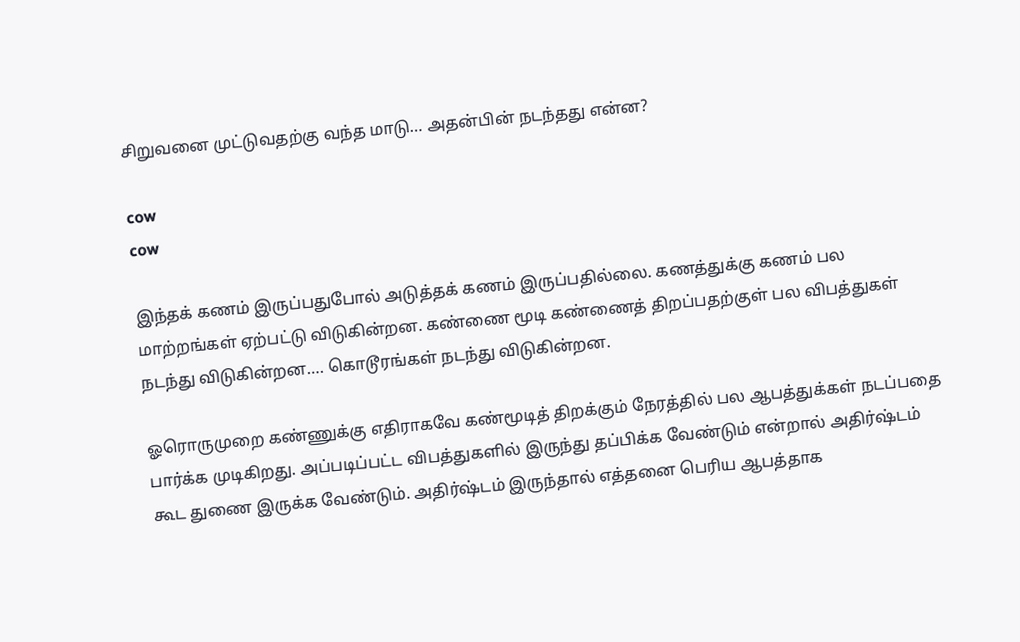சிறுவனை முட்டுவதற்கு வந்த மாடு… அதன்பின் நடந்தது என்ன?

cow
cow

இந்தக் கணம் இருப்பதுபோல் அடுத்தக் கணம் இருப்பதில்லை. கணத்துக்கு கணம் பல மாற்றங்கள் ஏற்பட்டு விடுகின்றன. கண்ணை மூடி கண்ணைத் திறப்பதற்குள் பல விபத்துகள் நடந்து விடுகின்றன…. கொடூரங்கள் நடந்து விடுகின்றன.

ஓரொருமுறை கண்ணுக்கு எதிராகவே கண்மூடித் திறக்கும் நேரத்தில் பல ஆபத்துக்கள் நடப்பதை பார்க்க முடிகிறது. அப்படிப்பட்ட விபத்துகளில் இருந்து தப்பிக்க வேண்டும் என்றால் அதிர்ஷ்டம் கூட துணை இருக்க வேண்டும். அதிர்ஷ்டம் இருந்தால் எத்தனை பெரிய ஆபத்தாக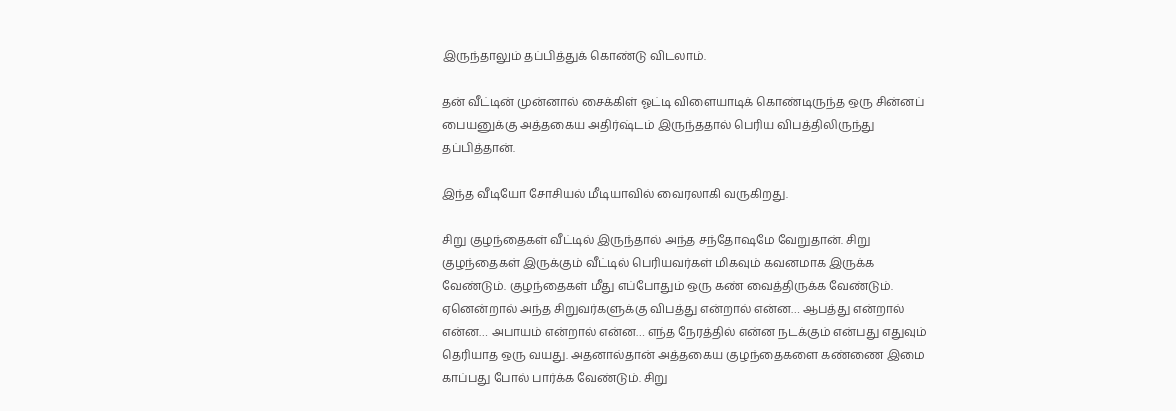இருந்தாலும் தப்பித்துக் கொண்டு விடலாம்.

தன் வீட்டின் முன்னால் சைக்கிள் ஓட்டி விளையாடிக் கொண்டிருந்த ஒரு சின்னப் பையனுக்கு அத்தகைய அதிர்ஷ்டம் இருந்ததால் பெரிய விபத்திலிருந்து தப்பித்தான்.

இந்த வீடியோ சோசியல் மீடியாவில் வைரலாகி வருகிறது.

சிறு குழந்தைகள் வீட்டில் இருந்தால் அந்த சந்தோஷமே வேறுதான். சிறு குழந்தைகள் இருக்கும் வீட்டில் பெரியவர்கள் மிகவும் கவனமாக இருக்க வேண்டும். குழந்தைகள் மீது எப்போதும் ஒரு கண் வைத்திருக்க வேண்டும். ஏனென்றால் அந்த சிறுவர்களுக்கு விபத்து என்றால் என்ன… ஆபத்து என்றால் என்ன… அபாயம் என்றால் என்ன… எந்த நேரத்தில் என்ன நடக்கும் என்பது எதுவும் தெரியாத ஒரு வயது. அதனால்தான் அத்தகைய குழந்தைகளை கண்ணை இமை காப்பது போல் பார்க்க வேண்டும். சிறு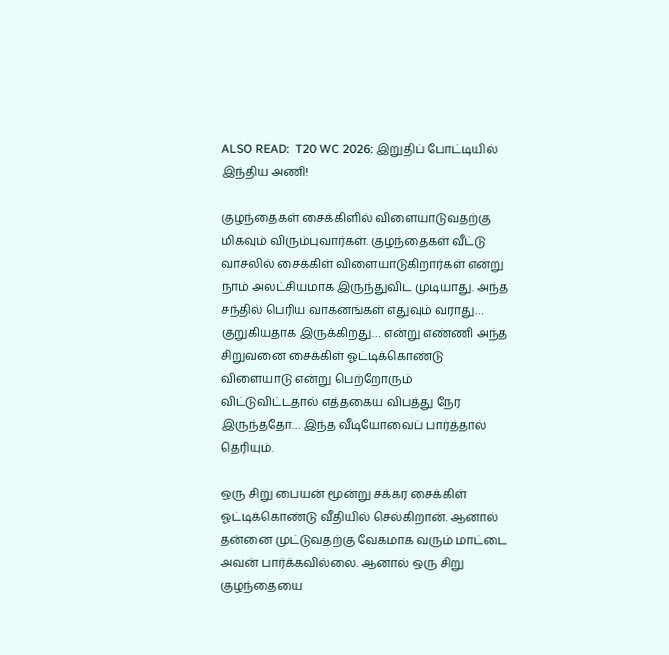ALSO READ:  T20 WC 2026: இறுதிப் போட்டியில் இந்திய அணி!

குழந்தைகள் சைக்கிளில் விளையாடுவதற்கு மிகவும் விரும்புவார்கள். குழந்தைகள் வீட்டு வாசலில் சைக்கிள் விளையாடுகிறார்கள் என்று நாம் அலட்சியமாக இருந்துவிட முடியாது. அந்த சந்தில் பெரிய வாகனங்கள் எதுவும் வராது… குறுகியதாக இருக்கிறது… என்று எண்ணி அந்த சிறுவனை சைக்கிள் ஓட்டிக்கொண்டு விளையாடு என்று பெற்றோரும் விட்டுவிட்டதால் எத்தகைய விபத்து நேர இருந்ததோ… இந்த வீடியோவைப் பார்த்தால் தெரியும்.

ஒரு சிறு பையன் மூன்று சக்கர சைக்கிள் ஓட்டிக்கொண்டு வீதியில் செல்கிறான். ஆனால் தன்னை முட்டுவதற்கு வேகமாக வரும் மாட்டை அவன் பார்க்கவில்லை. ஆனால் ஒரு சிறு குழந்தையை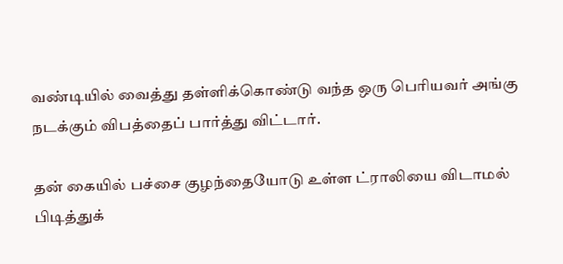வண்டியில் வைத்து தள்ளிக்கொண்டு வந்த ஒரு பெரியவர் அங்கு நடக்கும் விபத்தைப் பார்த்து விட்டார்.

தன் கையில் பச்சை குழந்தையோடு உள்ள ட்ராலியை விடாமல் பிடித்துக்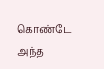கொண்டே அந்த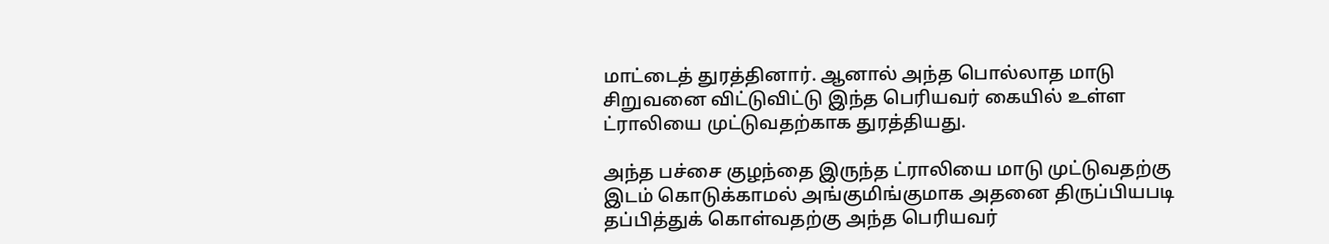மாட்டைத் துரத்தினார். ஆனால் அந்த பொல்லாத மாடு சிறுவனை விட்டுவிட்டு இந்த பெரியவர் கையில் உள்ள ட்ராலியை முட்டுவதற்காக துரத்தியது.

அந்த பச்சை குழந்தை இருந்த ட்ராலியை மாடு முட்டுவதற்கு இடம் கொடுக்காமல் அங்குமிங்குமாக அதனை திருப்பியபடி தப்பித்துக் கொள்வதற்கு அந்த பெரியவர்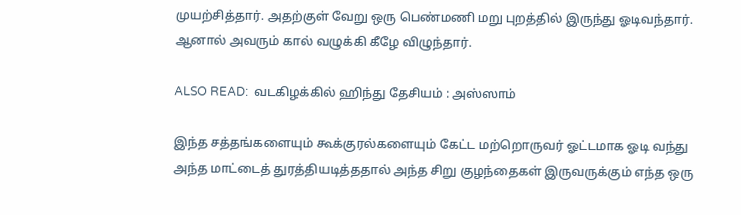முயற்சித்தார். அதற்குள் வேறு ஒரு பெண்மணி மறு புறத்தில் இருந்து ஓடிவந்தார். ஆனால் அவரும் கால் வழுக்கி கீழே விழுந்தார்.

ALSO READ:  வடகிழக்கில் ஹிந்து தேசியம் : அஸ்ஸாம்

இந்த சத்தங்களையும் கூக்குரல்களையும் கேட்ட மற்றொருவர் ஓட்டமாக ஓடி வந்து அந்த மாட்டைத் துரத்தியடித்ததால் அந்த சிறு குழந்தைகள் இருவருக்கும் எந்த ஒரு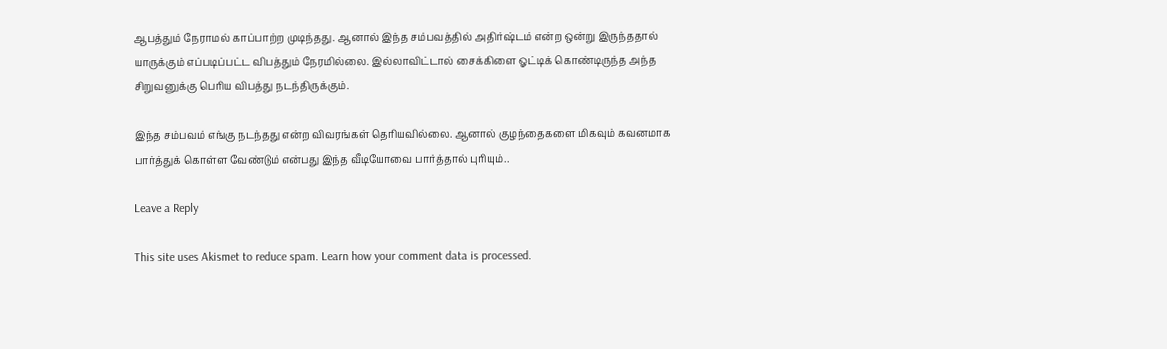ஆபத்தும் நேராமல் காப்பாற்ற முடிந்தது. ஆனால் இந்த சம்பவத்தில் அதிர்ஷ்டம் என்ற ஒன்று இருந்ததால் யாருக்கும் எப்படிப்பட்ட விபத்தும் நேரமில்லை. இல்லாவிட்டால் சைக்கிளை ஓட்டிக் கொண்டிருந்த அந்த சிறுவனுக்கு பெரிய விபத்து நடந்திருக்கும்.

இந்த சம்பவம் எங்கு நடந்தது என்ற விவரங்கள் தெரியவில்லை. ஆனால் குழந்தைகளை மிகவும் கவனமாக பார்த்துக் கொள்ள வேண்டும் என்பது இந்த வீடியோவை பார்த்தால் புரியும்..

Leave a Reply

This site uses Akismet to reduce spam. Learn how your comment data is processed.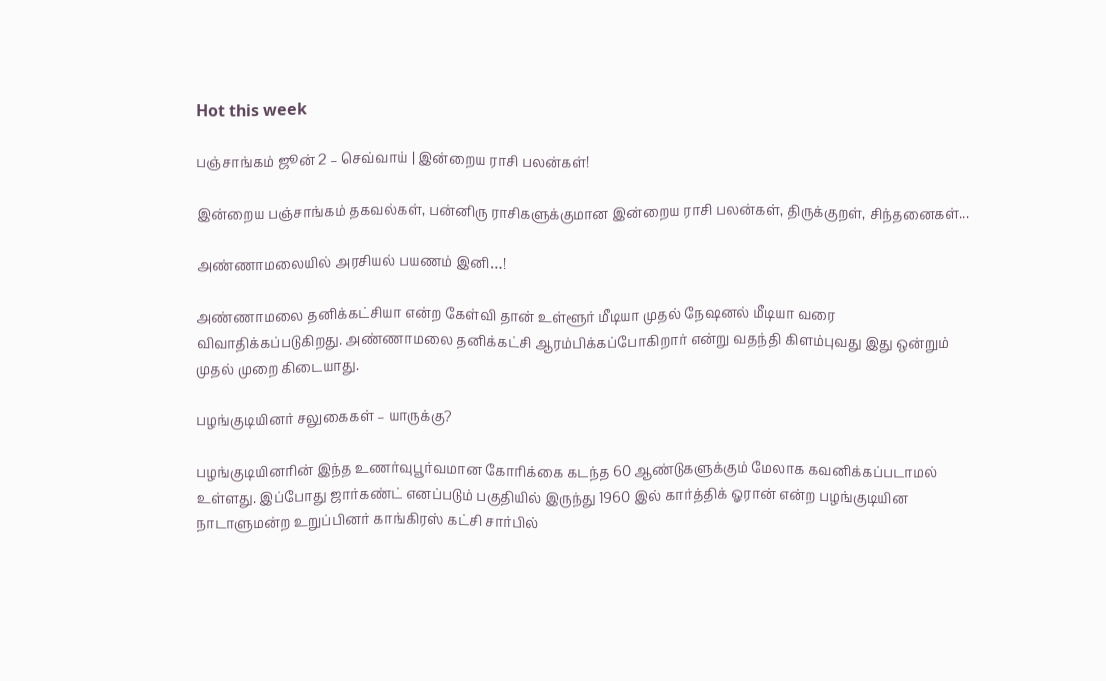Hot this week

பஞ்சாங்கம் ஜூன் 2 – செவ்வாய் | இன்றைய ராசி பலன்கள்!

இன்றைய பஞ்சாங்கம் தகவல்கள், பன்னிரு ராசிகளுக்குமான இன்றைய ராசி பலன்கள், திருக்குறள், சிந்தனைகள்...

அண்ணாமலையில் அரசியல் பயணம் இனி…!

அண்ணாமலை தனிக்கட்சியா என்ற கேள்வி தான் உள்ளூர் மீடியா முதல் நேஷனல் மீடியா வரை விவாதிக்கப்படுகிறது. அண்ணாமலை தனிக்கட்சி ஆரம்பிக்கப்போகிறார் என்று வதந்தி கிளம்புவது இது ஒன்றும் முதல் முறை கிடையாது.

பழங்குடியினர் சலுகைகள் – யாருக்கு?

பழங்குடியினரின் இந்த உணர்வுபூர்வமான கோரிக்கை கடந்த 60 ஆண்டுகளுக்கும் மேலாக கவனிக்கப்படாமல் உள்ளது. இப்போது ஜார்கண்ட் எனப்படும் பகுதியில் இருந்து 1960 இல் கார்த்திக் ஓரான் என்ற பழங்குடியின நாடாளுமன்ற உறுப்பினர் காங்கிரஸ் கட்சி சார்பில்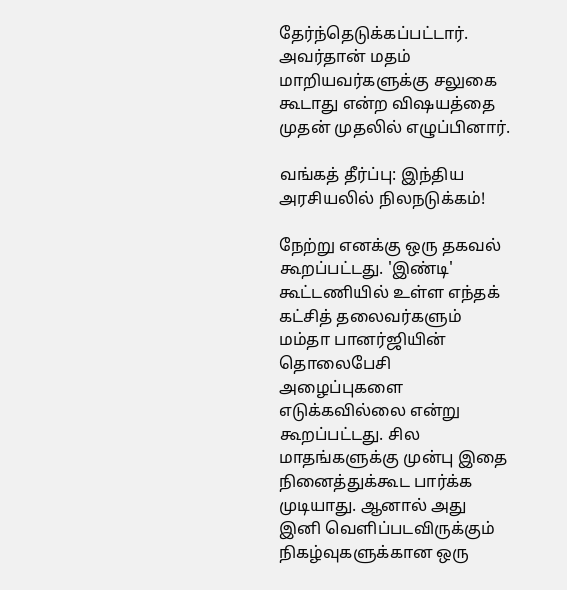தேர்ந்தெடுக்கப்பட்டார். அவர்தான் மதம் மாறியவர்களுக்கு சலுகை கூடாது என்ற விஷயத்தை முதன் முதலில் எழுப்பினார்.

வங்கத் தீர்ப்பு: இந்திய அரசியலில் நிலநடுக்கம்!

நேற்று எனக்கு ஒரு தகவல் கூறப்பட்டது. 'இண்டி' கூட்டணியில் உள்ள எந்தக் கட்சித் தலைவர்களும் மம்தா பானர்ஜியின் தொலைபேசி அழைப்புகளை எடுக்கவில்லை என்று கூறப்பட்டது. சில மாதங்களுக்கு முன்பு இதை நினைத்துக்கூட பார்க்க முடியாது. ஆனால் அது இனி வெளிப்படவிருக்கும் நிகழ்வுகளுக்கான ஒரு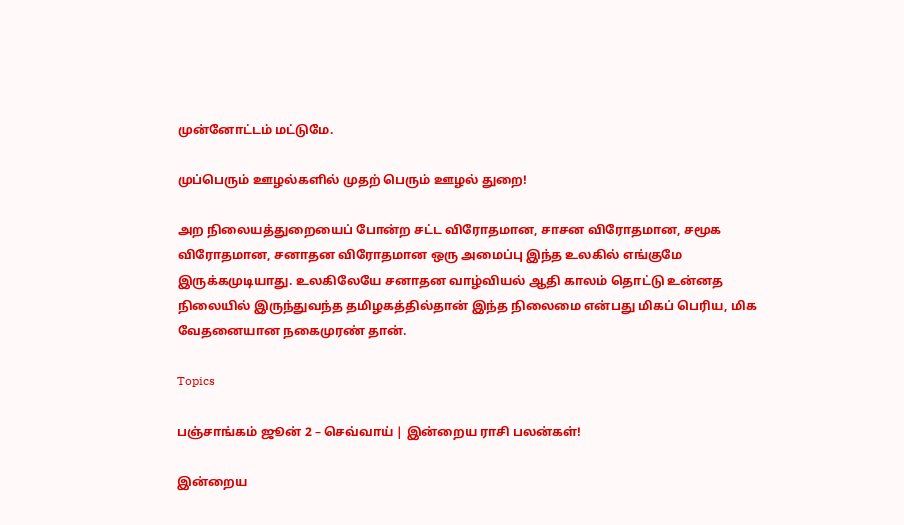முன்னோட்டம் மட்டுமே.

முப்பெரும் ஊழல்களில் முதற் பெரும் ஊழல் துறை!

அற நிலையத்துறையைப் போன்ற சட்ட விரோதமான, சாசன விரோதமான, சமூக விரோதமான, சனாதன விரோதமான ஒரு அமைப்பு இந்த உலகில் எங்குமே இருக்கமுடியாது. உலகிலேயே சனாதன வாழ்வியல் ஆதி காலம் தொட்டு உன்னத நிலையில் இருந்துவந்த தமிழகத்தில்தான் இந்த நிலைமை என்பது மிகப் பெரிய, மிக வேதனையான நகைமுரண் தான்.

Topics

பஞ்சாங்கம் ஜூன் 2 – செவ்வாய் | இன்றைய ராசி பலன்கள்!

இன்றைய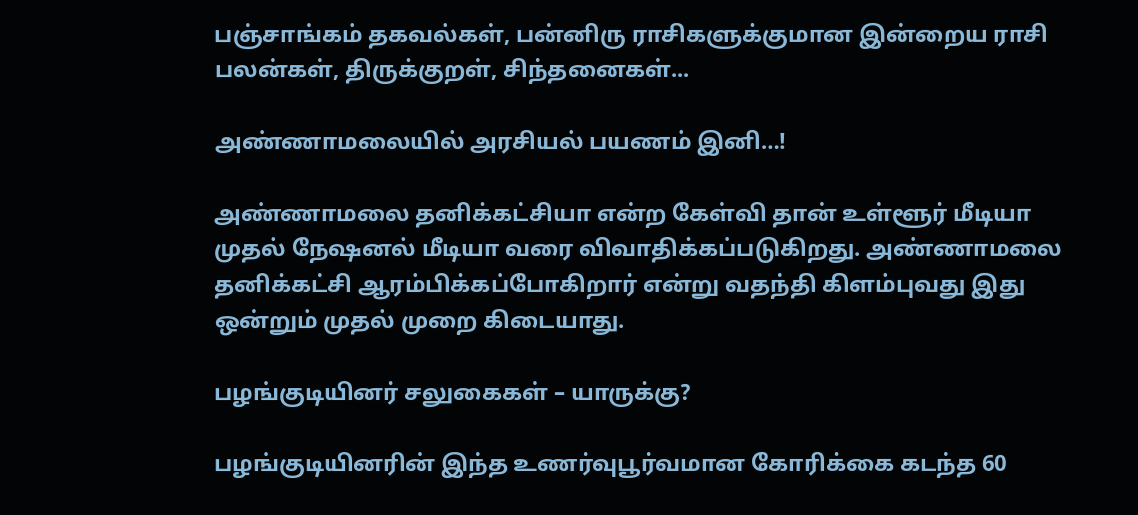பஞ்சாங்கம் தகவல்கள், பன்னிரு ராசிகளுக்குமான இன்றைய ராசி பலன்கள், திருக்குறள், சிந்தனைகள்...

அண்ணாமலையில் அரசியல் பயணம் இனி…!

அண்ணாமலை தனிக்கட்சியா என்ற கேள்வி தான் உள்ளூர் மீடியா முதல் நேஷனல் மீடியா வரை விவாதிக்கப்படுகிறது. அண்ணாமலை தனிக்கட்சி ஆரம்பிக்கப்போகிறார் என்று வதந்தி கிளம்புவது இது ஒன்றும் முதல் முறை கிடையாது.

பழங்குடியினர் சலுகைகள் – யாருக்கு?

பழங்குடியினரின் இந்த உணர்வுபூர்வமான கோரிக்கை கடந்த 60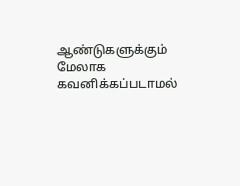ஆண்டுகளுக்கும் மேலாக கவனிக்கப்படாமல்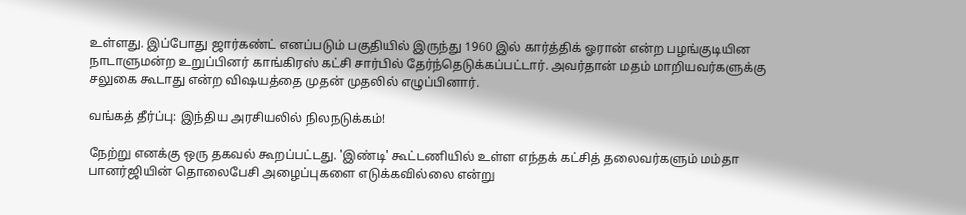உள்ளது. இப்போது ஜார்கண்ட் எனப்படும் பகுதியில் இருந்து 1960 இல் கார்த்திக் ஓரான் என்ற பழங்குடியின நாடாளுமன்ற உறுப்பினர் காங்கிரஸ் கட்சி சார்பில் தேர்ந்தெடுக்கப்பட்டார். அவர்தான் மதம் மாறியவர்களுக்கு சலுகை கூடாது என்ற விஷயத்தை முதன் முதலில் எழுப்பினார்.

வங்கத் தீர்ப்பு: இந்திய அரசியலில் நிலநடுக்கம்!

நேற்று எனக்கு ஒரு தகவல் கூறப்பட்டது. 'இண்டி' கூட்டணியில் உள்ள எந்தக் கட்சித் தலைவர்களும் மம்தா பானர்ஜியின் தொலைபேசி அழைப்புகளை எடுக்கவில்லை என்று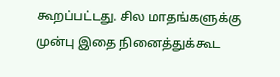கூறப்பட்டது. சில மாதங்களுக்கு முன்பு இதை நினைத்துக்கூட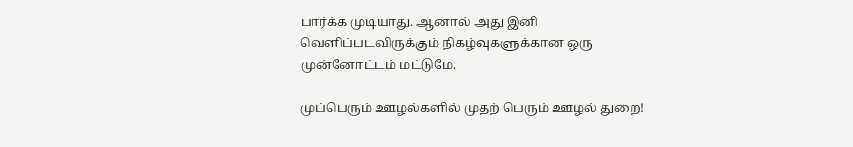பார்க்க முடியாது. ஆனால் அது இனி வெளிப்படவிருக்கும் நிகழ்வுகளுக்கான ஒரு முன்னோட்டம் மட்டுமே.

முப்பெரும் ஊழல்களில் முதற் பெரும் ஊழல் துறை!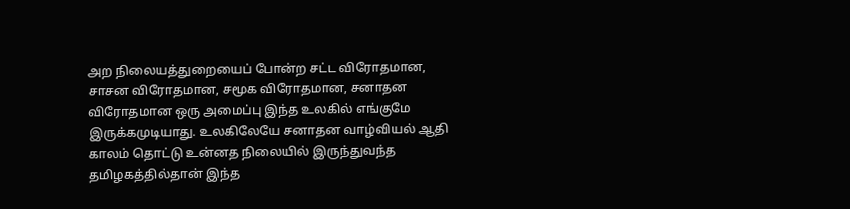அற நிலையத்துறையைப் போன்ற சட்ட விரோதமான, சாசன விரோதமான, சமூக விரோதமான, சனாதன விரோதமான ஒரு அமைப்பு இந்த உலகில் எங்குமே இருக்கமுடியாது. உலகிலேயே சனாதன வாழ்வியல் ஆதி காலம் தொட்டு உன்னத நிலையில் இருந்துவந்த தமிழகத்தில்தான் இந்த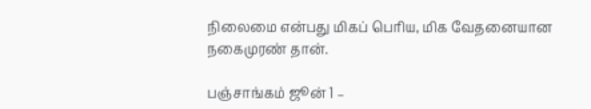நிலைமை என்பது மிகப் பெரிய, மிக வேதனையான நகைமுரண் தான்.

பஞ்சாங்கம் ஜூன் 1 –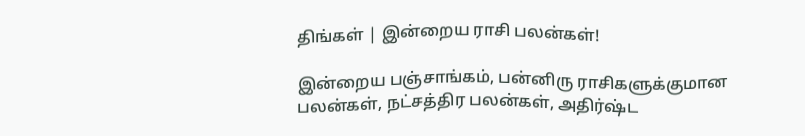திங்கள் | இன்றைய ராசி பலன்கள்!

இன்றைய பஞ்சாங்கம், பன்னிரு ராசிகளுக்குமான பலன்கள், நட்சத்திர பலன்கள், அதிர்ஷ்ட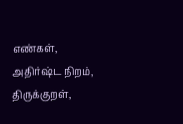எண்கள், அதிர்ஷ்ட நிறம், திருக்குறள்,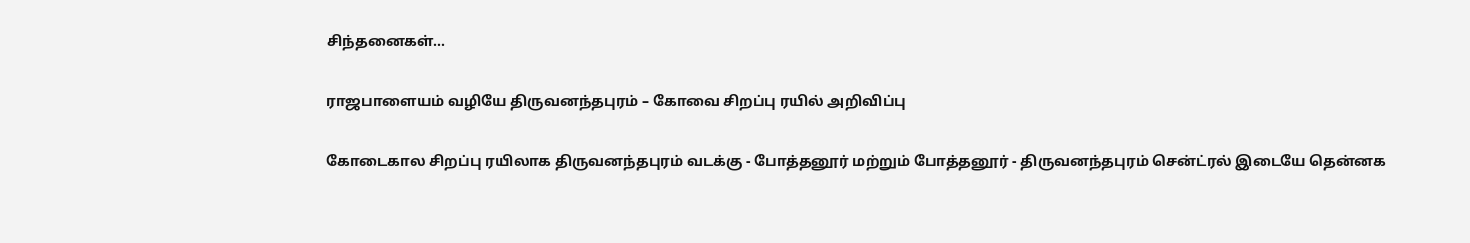சிந்தனைகள்...

ராஜபாளையம் வழியே திருவனந்தபுரம் – கோவை சிறப்பு ரயில் அறிவிப்பு

கோடைகால சிறப்பு ரயிலாக திருவனந்தபுரம் வடக்கு - போத்தனூர் மற்றும் போத்தனூர் - திருவனந்தபுரம் சென்ட்ரல் இடையே தென்னக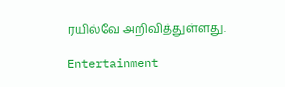ரயில்வே அறிவித்துள்ளது.

Entertainment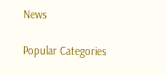News

Popular Categories